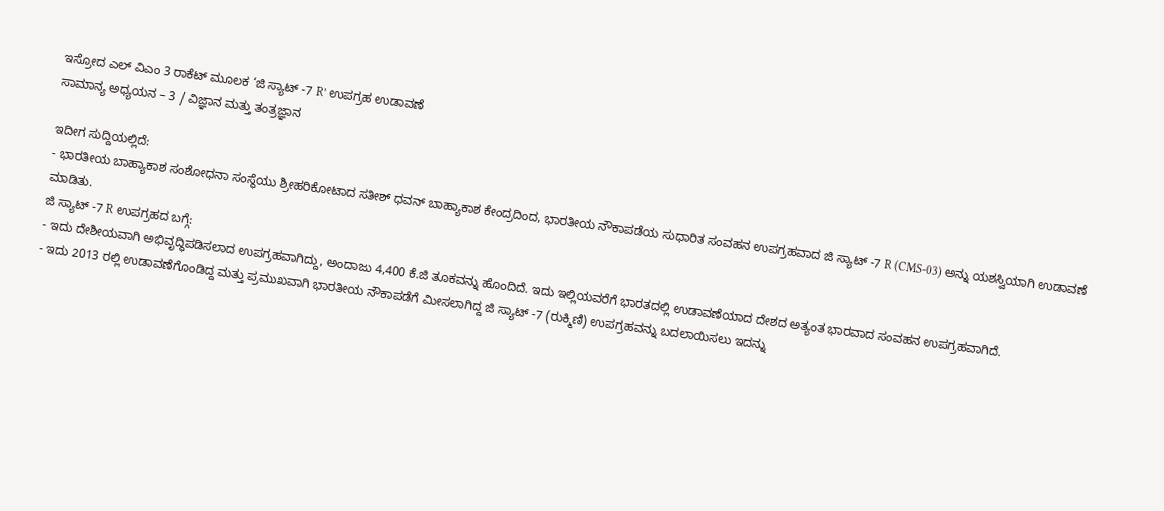ಇಸ್ರೋದ ಎಲ್ ವಿಎಂ 3 ರಾಕೆಟ್ ಮೂಲಕ ‘ಜಿ ಸ್ಯಾಟ್ -7 R’ ಉಪಗ್ರಹ ಉಡಾವಣೆ
ಸಾಮಾನ್ಯ ಅಧ್ಯಯನ – 3 / ವಿಜ್ಞಾನ ಮತ್ತು ತಂತ್ರಜ್ಞಾನ

ಇದೀಗ ಸುದ್ದಿಯಲ್ಲಿದೆ:
- ಭಾರತೀಯ ಬಾಹ್ಯಾಕಾಶ ಸಂಶೋಧನಾ ಸಂಸ್ಥೆಯು ಶ್ರೀಹರಿಕೋಟಾದ ಸತೀಶ್ ಧವನ್ ಬಾಹ್ಯಾಕಾಶ ಕೇಂದ್ರದಿಂದ, ಭಾರತೀಯ ನೌಕಾಪಡೆಯ ಸುಧಾರಿತ ಸಂವಹನ ಉಪಗ್ರಹವಾದ ಜಿ ಸ್ಯಾಟ್ -7 R (CMS-03) ಅನ್ನು ಯಶಸ್ವಿಯಾಗಿ ಉಡಾವಣೆ ಮಾಡಿತು.
ಜಿ ಸ್ಯಾಟ್ -7 R ಉಪಗ್ರಹದ ಬಗ್ಗೆ:
- ಇದು ದೇಶೀಯವಾಗಿ ಅಭಿವೃದ್ಧಿಪಡಿಸಲಾದ ಉಪಗ್ರಹವಾಗಿದ್ದು, ಅಂದಾಜು 4,400 ಕೆ.ಜಿ ತೂಕವನ್ನು ಹೊಂದಿದೆ. ಇದು ಇಲ್ಲಿಯವರೆಗೆ ಭಾರತದಲ್ಲಿ ಉಡಾವಣೆಯಾದ ದೇಶದ ಅತ್ಯಂತ ಭಾರವಾದ ಸಂವಹನ ಉಪಗ್ರಹವಾಗಿದೆ.
- ಇದು 2013 ರಲ್ಲಿ ಉಡಾವಣೆಗೊಂಡಿದ್ದ ಮತ್ತು ಪ್ರಮುಖವಾಗಿ ಭಾರತೀಯ ನೌಕಾಪಡೆಗೆ ಮೀಸಲಾಗಿದ್ದ ಜಿ ಸ್ಯಾಟ್ -7 (ರುಕ್ಮಿಣಿ) ಉಪಗ್ರಹವನ್ನು ಬದಲಾಯಿಸಲು ಇದನ್ನು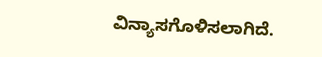ವಿನ್ಯಾಸಗೊಳಿಸಲಾಗಿದೆ.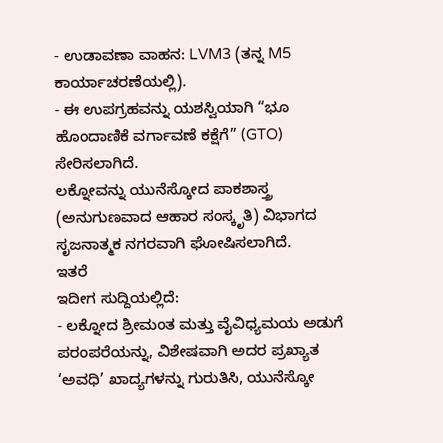- ಉಡಾವಣಾ ವಾಹನ: LVM3 (ತನ್ನ M5 ಕಾರ್ಯಾಚರಣೆಯಲ್ಲಿ).
- ಈ ಉಪಗ್ರಹವನ್ನು ಯಶಸ್ವಿಯಾಗಿ “ಭೂ ಹೊಂದಾಣಿಕೆ ವರ್ಗಾವಣೆ ಕಕ್ಷೆಗೆ” (GTO) ಸೇರಿಸಲಾಗಿದೆ.
ಲಕ್ನೋವನ್ನು ಯುನೆಸ್ಕೋದ ಪಾಕಶಾಸ್ತ್ರ (ಅನುಗುಣವಾದ ಆಹಾರ ಸಂಸ್ಕೃತಿ) ವಿಭಾಗದ ಸೃಜನಾತ್ಮಕ ನಗರವಾಗಿ ಘೋಷಿಸಲಾಗಿದೆ.
ಇತರೆ
ಇದೀಗ ಸುದ್ದಿಯಲ್ಲಿದೆ:
- ಲಕ್ನೋದ ಶ್ರೀಮಂತ ಮತ್ತು ವೈವಿಧ್ಯಮಯ ಅಡುಗೆ ಪರಂಪರೆಯನ್ನು, ವಿಶೇಷವಾಗಿ ಅದರ ಪ್ರಖ್ಯಾತ ‘ಅವಧಿ’ ಖಾದ್ಯಗಳನ್ನು ಗುರುತಿಸಿ, ಯುನೆಸ್ಕೋ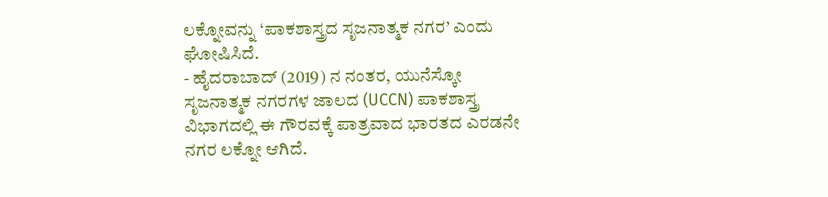ಲಕ್ನೋವನ್ನು ‘ಪಾಕಶಾಸ್ತ್ರದ ಸೃಜನಾತ್ಮಕ ನಗರ’ ಎಂದು ಘೋಷಿಸಿದೆ.
- ಹೈದರಾಬಾದ್ (2019) ನ ನಂತರ, ಯುನೆಸ್ಕೋ ಸೃಜನಾತ್ಮಕ ನಗರಗಳ ಜಾಲದ (UCCN) ಪಾಕಶಾಸ್ತ್ರ ವಿಭಾಗದಲ್ಲಿ ಈ ಗೌರವಕ್ಕೆ ಪಾತ್ರವಾದ ಭಾರತದ ಎರಡನೇ ನಗರ ಲಕ್ನೋ ಆಗಿದೆ.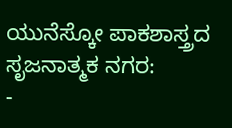ಯುನೆಸ್ಕೋ ಪಾಕಶಾಸ್ತ್ರದ ಸೃಜನಾತ್ಮಕ ನಗರ:
-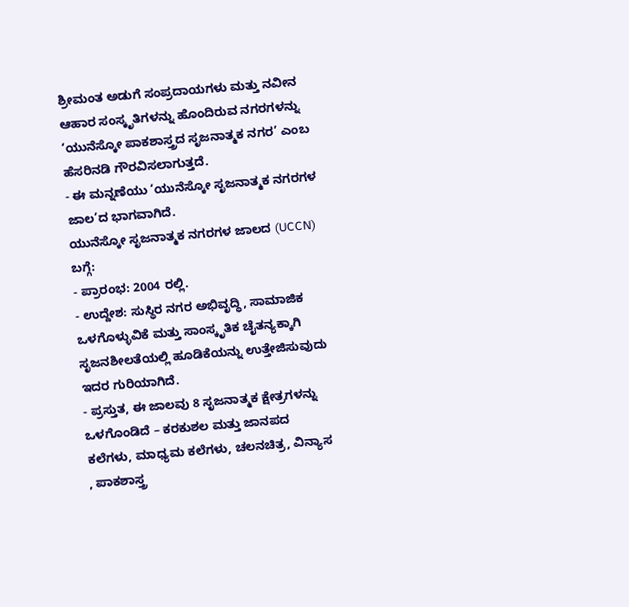ಶ್ರೀಮಂತ ಅಡುಗೆ ಸಂಪ್ರದಾಯಗಳು ಮತ್ತು ನವೀನ ಆಹಾರ ಸಂಸ್ಕೃತಿಗಳನ್ನು ಹೊಂದಿರುವ ನಗರಗಳನ್ನು ‘ಯುನೆಸ್ಕೋ ಪಾಕಶಾಸ್ತ್ರದ ಸೃಜನಾತ್ಮಕ ನಗರ’ ಎಂಬ ಹೆಸರಿನಡಿ ಗೌರವಿಸಲಾಗುತ್ತದೆ.
- ಈ ಮನ್ನಣೆಯು ‘ಯುನೆಸ್ಕೋ ಸೃಜನಾತ್ಮಕ ನಗರಗಳ ಜಾಲ’ದ ಭಾಗವಾಗಿದೆ.
ಯುನೆಸ್ಕೋ ಸೃಜನಾತ್ಮಕ ನಗರಗಳ ಜಾಲದ (UCCN) ಬಗ್ಗೆ:
- ಪ್ರಾರಂಭ: 2004 ರಲ್ಲಿ.
- ಉದ್ದೇಶ: ಸುಸ್ಥಿರ ನಗರ ಅಭಿವೃದ್ಧಿ, ಸಾಮಾಜಿಕ ಒಳಗೊಳ್ಳುವಿಕೆ ಮತ್ತು ಸಾಂಸ್ಕೃತಿಕ ಚೈತನ್ಯಕ್ಕಾಗಿ ಸೃಜನಶೀಲತೆಯಲ್ಲಿ ಹೂಡಿಕೆಯನ್ನು ಉತ್ತೇಜಿಸುವುದು ಇದರ ಗುರಿಯಾಗಿದೆ.
- ಪ್ರಸ್ತುತ, ಈ ಜಾಲವು 8 ಸೃಜನಾತ್ಮಕ ಕ್ಷೇತ್ರಗಳನ್ನು ಒಳಗೊಂಡಿದೆ – ಕರಕುಶಲ ಮತ್ತು ಜಾನಪದ ಕಲೆಗಳು, ಮಾಧ್ಯಮ ಕಲೆಗಳು, ಚಲನಚಿತ್ರ, ವಿನ್ಯಾಸ , ಪಾಕಶಾಸ್ತ್ರ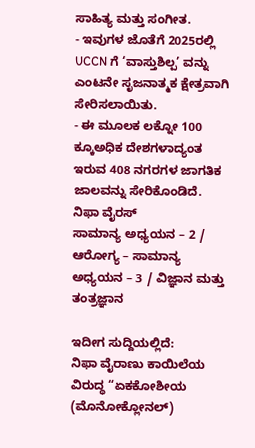ಸಾಹಿತ್ಯ ಮತ್ತು ಸಂಗೀತ.
- ಇವುಗಳ ಜೊತೆಗೆ 2025ರಲ್ಲಿ UCCN ಗೆ ‘ವಾಸ್ತುಶಿಲ್ಪ’ ವನ್ನು ಎಂಟನೇ ಸೃಜನಾತ್ಮಕ ಕ್ಷೇತ್ರವಾಗಿ ಸೇರಿಸಲಾಯಿತು.
- ಈ ಮೂಲಕ ಲಕ್ನೋ 100 ಕ್ಕೂಅಧಿಕ ದೇಶಗಳಾದ್ಯಂತ ಇರುವ 408 ನಗರಗಳ ಜಾಗತಿಕ ಜಾಲವನ್ನು ಸೇರಿಕೊಂಡಿದೆ.
ನಿಫಾ ವೈರಸ್
ಸಾಮಾನ್ಯ ಅಧ್ಯಯನ – 2 / ಆರೋಗ್ಯ – ಸಾಮಾನ್ಯ ಅಧ್ಯಯನ – 3 / ವಿಜ್ಞಾನ ಮತ್ತು ತಂತ್ರಜ್ಞಾನ

ಇದೀಗ ಸುದ್ದಿಯಲ್ಲಿದೆ:
ನಿಫಾ ವೈರಾಣು ಕಾಯಿಲೆಯ ವಿರುದ್ಧ “ಏಕಕೋಶೀಯ (ಮೊನೋಕ್ಲೋನಲ್)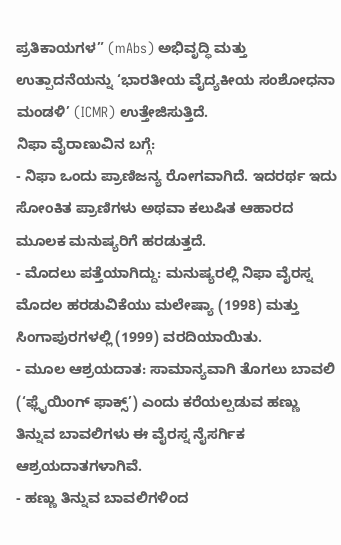ಪ್ರತಿಕಾಯಗಳ” (mAbs) ಅಭಿವೃದ್ಧಿ ಮತ್ತು ಉತ್ಪಾದನೆಯನ್ನು ‘ಭಾರತೀಯ ವೈದ್ಯಕೀಯ ಸಂಶೋಧನಾ ಮಂಡಳಿ’ (ICMR) ಉತ್ತೇಜಿಸುತ್ತಿದೆ.
ನಿಫಾ ವೈರಾಣುವಿನ ಬಗ್ಗೆ:
- ನಿಫಾ ಒಂದು ಪ್ರಾಣಿಜನ್ಯ ರೋಗವಾಗಿದೆ. ಇದರರ್ಥ ಇದು ಸೋಂಕಿತ ಪ್ರಾಣಿಗಳು ಅಥವಾ ಕಲುಷಿತ ಆಹಾರದ ಮೂಲಕ ಮನುಷ್ಯರಿಗೆ ಹರಡುತ್ತದೆ.
- ಮೊದಲು ಪತ್ತೆಯಾಗಿದ್ದು: ಮನುಷ್ಯರಲ್ಲಿ ನಿಫಾ ವೈರಸ್ನ ಮೊದಲ ಹರಡುವಿಕೆಯು ಮಲೇಷ್ಯಾ (1998) ಮತ್ತು ಸಿಂಗಾಪುರಗಳಲ್ಲಿ (1999) ವರದಿಯಾಯಿತು.
- ಮೂಲ ಆಶ್ರಯದಾತ: ಸಾಮಾನ್ಯವಾಗಿ ತೊಗಲು ಬಾವಲಿ (‘ಫ್ಲೈಯಿಂಗ್ ಫಾಕ್ಸ್’) ಎಂದು ಕರೆಯಲ್ಪಡುವ ಹಣ್ಣು ತಿನ್ನುವ ಬಾವಲಿಗಳು ಈ ವೈರಸ್ನ ನೈಸರ್ಗಿಕ ಆಶ್ರಯದಾತಗಳಾಗಿವೆ.
- ಹಣ್ಣು ತಿನ್ನುವ ಬಾವಲಿಗಳಿಂದ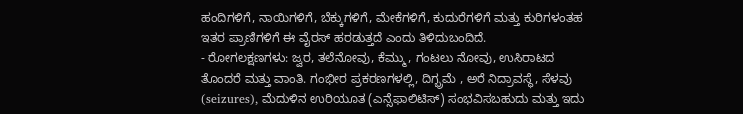ಹಂದಿಗಳಿಗೆ, ನಾಯಿಗಳಿಗೆ, ಬೆಕ್ಕುಗಳಿಗೆ, ಮೇಕೆಗಳಿಗೆ, ಕುದುರೆಗಳಿಗೆ ಮತ್ತು ಕುರಿಗಳಂತಹ ಇತರ ಪ್ರಾಣಿಗಳಿಗೆ ಈ ವೈರಸ್ ಹರಡುತ್ತದೆ ಎಂದು ತಿಳಿದುಬಂದಿದೆ.
- ರೋಗಲಕ್ಷಣಗಳು: ಜ್ವರ, ತಲೆನೋವು, ಕೆಮ್ಮು, ಗಂಟಲು ನೋವು, ಉಸಿರಾಟದ ತೊಂದರೆ ಮತ್ತು ವಾಂತಿ. ಗಂಭೀರ ಪ್ರಕರಣಗಳಲ್ಲಿ, ದಿಗ್ಭ್ರಮೆ , ಅರೆ ನಿದ್ರಾವಸ್ಥೆ, ಸೆಳವು (seizures), ಮೆದುಳಿನ ಉರಿಯೂತ (ಎನ್ಸೆಫಾಲಿಟಿಸ್) ಸಂಭವಿಸಬಹುದು ಮತ್ತು ಇದು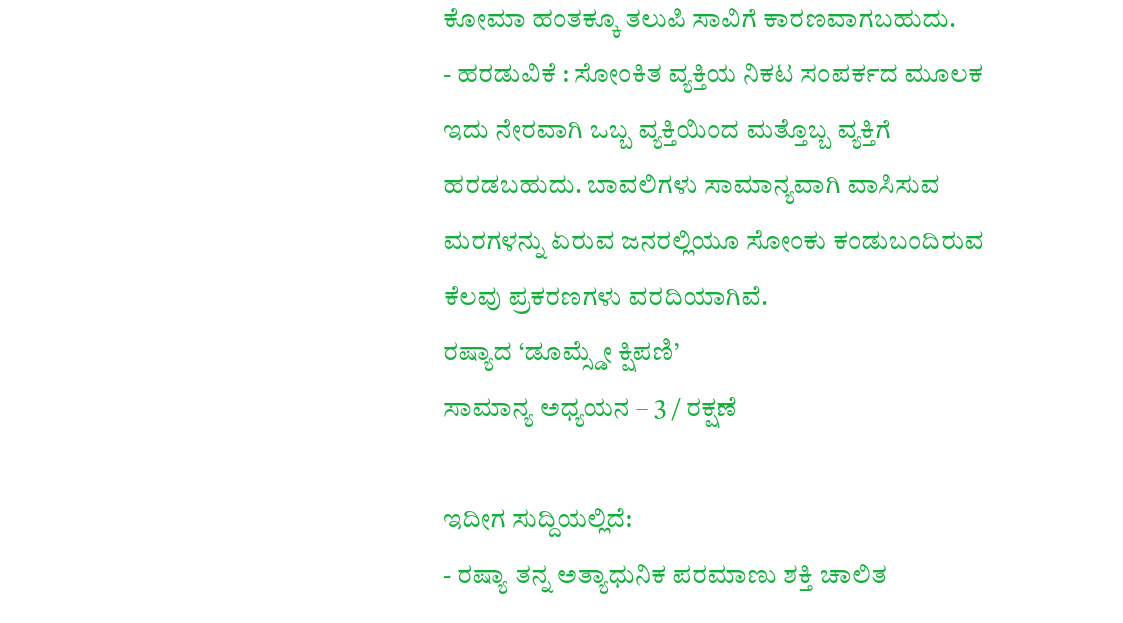ಕೋಮಾ ಹಂತಕ್ಕೂ ತಲುಪಿ ಸಾವಿಗೆ ಕಾರಣವಾಗಬಹುದು.
- ಹರಡುವಿಕೆ : ಸೋಂಕಿತ ವ್ಯಕ್ತಿಯ ನಿಕಟ ಸಂಪರ್ಕದ ಮೂಲಕ ಇದು ನೇರವಾಗಿ ಒಬ್ಬ ವ್ಯಕ್ತಿಯಿಂದ ಮತ್ತೊಬ್ಬ ವ್ಯಕ್ತಿಗೆ ಹರಡಬಹುದು. ಬಾವಲಿಗಳು ಸಾಮಾನ್ಯವಾಗಿ ವಾಸಿಸುವ ಮರಗಳನ್ನು ಏರುವ ಜನರಲ್ಲಿಯೂ ಸೋಂಕು ಕಂಡುಬಂದಿರುವ ಕೆಲವು ಪ್ರಕರಣಗಳು ವರದಿಯಾಗಿವೆ.
ರಷ್ಯಾದ ‘ಡೂಮ್ಸ್ಡೇ ಕ್ಷಿಪಣಿ’
ಸಾಮಾನ್ಯ ಅಧ್ಯಯನ – 3 / ರಕ್ಷಣೆ

ಇದೀಗ ಸುದ್ದಿಯಲ್ಲಿದೆ:
- ರಷ್ಯಾ ತನ್ನ ಅತ್ಯಾಧುನಿಕ ಪರಮಾಣು ಶಕ್ತಿ ಚಾಲಿತ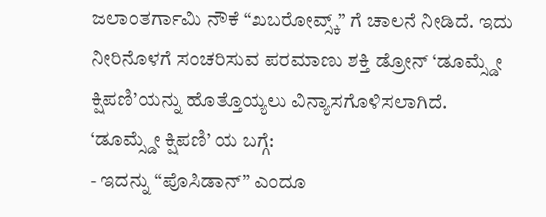ಜಲಾಂತರ್ಗಾಮಿ ನೌಕೆ “ಖಬರೋವ್ಸ್ಕ್” ಗೆ ಚಾಲನೆ ನೀಡಿದೆ. ಇದು ನೀರಿನೊಳಗೆ ಸಂಚರಿಸುವ ಪರಮಾಣು ಶಕ್ತಿ ಡ್ರೋನ್ ‘ಡೂಮ್ಸ್ಡೇ ಕ್ಷಿಪಣಿ’ಯನ್ನು ಹೊತ್ತೊಯ್ಯಲು ವಿನ್ಯಾಸಗೊಳಿಸಲಾಗಿದೆ.
‘ಡೂಮ್ಸ್ಡೇ ಕ್ಷಿಪಣಿ’ ಯ ಬಗ್ಗೆ:
- ಇದನ್ನು “ಪೊಸಿಡಾನ್” ಎಂದೂ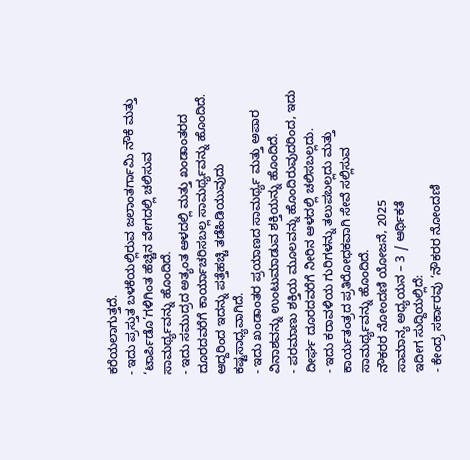ಕರೆಯಲಾಗುತ್ತದೆ.
- ಇದು ಪ್ರಸ್ತುತ ಬಳಕೆಯಲ್ಲಿರುವ ಜಲಾಂತರ್ಗಾಮಿ ನೌಕೆ ಮತ್ತು ‘ಟಾರ್ಪಿಡೊ’ಗಳಿಗಿಂತ ಹೆಚ್ಚಿನ ವೇಗದಲ್ಲಿ ಚಲಿಸುವ ಸಾಮರ್ಥ್ಯವನ್ನು ಹೊಂದಿದೆ.
- ಇದು ಸಮುದ್ರದ ಅತ್ಯಂತ ಆಳದಲ್ಲಿ ಮತ್ತು ಖಂಡಾಂತರದ ದೂರದವರೆಗೆ ಕಾರ್ಯಾಚರಿಸಬಲ್ಲ ಸಾಮರ್ಥ್ಯವನ್ನು ಹೊಂದಿದೆ. ಆದ್ದರಿಂದ ಇದನ್ನು ಪತ್ತೆಹಚ್ಚಿ ತಡೆಹಿಡಿಯುವುದು ಕಷ್ಟಸಾಧ್ಯವಾಗಿದೆ.
- ಇದು ಖಂಡಾಂತರ ಪ್ರಯಾಣದ ಸಾಮರ್ಥ್ಯ ಮತ್ತು ಅಪಾರ ವಿನಾಶವನ್ನು ಉಂಟುಮಾಡುವ ಶಕ್ತಿಯನ್ನು ಹೊಂದಿದೆ.
- ಪರಮಾಣು ಶಕ್ತಿಯ ಮೂಲವನ್ನು ಹೊಂದಿರುವುದರಿಂದ, ಇದು ದೀರ್ಘ ದೂರದವರೆಗೆ ನೀರಿನ ಆಳದಲ್ಲಿ ಚಲಿಸಬಲ್ಲದು.
- ಇದು ಕರಾವಳಿಯ ಗುರಿಗಳನ್ನು ತಲುಪಬಲ್ಲದು ಮತ್ತು ಕಾರ್ಯತಂತ್ರದ ಪ್ರತಿರೋಧಕವಾಗಿ ಸೇವೆ ಸಲ್ಲಿಸುವ ಸಾಮರ್ಥ್ಯವನ್ನು ಹೊಂದಿದೆ.
ನೌಕರರ ನೋಂದಣಿ ಯೋಜನೆ, 2025
ಸಾಮಾನ್ಯ ಅಧ್ಯಯನ – 3 / ಆರ್ಥಿಕತೆ
ಇದೀಗ ಸುದ್ದಿಯಲ್ಲಿದೆ:
- ಕೇಂದ್ರ ಸರ್ಕಾರವು ‘ನೌಕರರ ನೋಂದಣಿ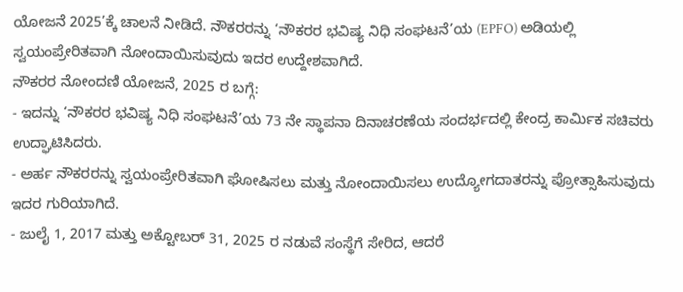ಯೋಜನೆ 2025’ಕ್ಕೆ ಚಾಲನೆ ನೀಡಿದೆ. ನೌಕರರನ್ನು ‘ನೌಕರರ ಭವಿಷ್ಯ ನಿಧಿ ಸಂಘಟನೆ’ಯ (EPFO) ಅಡಿಯಲ್ಲಿ ಸ್ವಯಂಪ್ರೇರಿತವಾಗಿ ನೋಂದಾಯಿಸುವುದು ಇದರ ಉದ್ದೇಶವಾಗಿದೆ.
ನೌಕರರ ನೋಂದಣಿ ಯೋಜನೆ, 2025 ರ ಬಗ್ಗೆ:
- ಇದನ್ನು ‘ನೌಕರರ ಭವಿಷ್ಯ ನಿಧಿ ಸಂಘಟನೆ’ಯ 73 ನೇ ಸ್ಥಾಪನಾ ದಿನಾಚರಣೆಯ ಸಂದರ್ಭದಲ್ಲಿ ಕೇಂದ್ರ ಕಾರ್ಮಿಕ ಸಚಿವರು ಉದ್ಘಾಟಿಸಿದರು.
- ಅರ್ಹ ನೌಕರರನ್ನು ಸ್ವಯಂಪ್ರೇರಿತವಾಗಿ ಘೋಷಿಸಲು ಮತ್ತು ನೋಂದಾಯಿಸಲು ಉದ್ಯೋಗದಾತರನ್ನು ಪ್ರೋತ್ಸಾಹಿಸುವುದು ಇದರ ಗುರಿಯಾಗಿದೆ.
- ಜುಲೈ 1, 2017 ಮತ್ತು ಅಕ್ಟೋಬರ್ 31, 2025 ರ ನಡುವೆ ಸಂಸ್ಥೆಗೆ ಸೇರಿದ, ಆದರೆ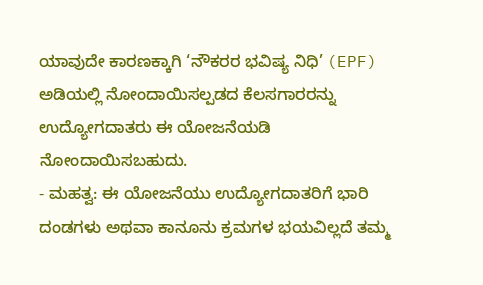ಯಾವುದೇ ಕಾರಣಕ್ಕಾಗಿ ‘ನೌಕರರ ಭವಿಷ್ಯ ನಿಧಿ’ (EPF) ಅಡಿಯಲ್ಲಿ ನೋಂದಾಯಿಸಲ್ಪಡದ ಕೆಲಸಗಾರರನ್ನು ಉದ್ಯೋಗದಾತರು ಈ ಯೋಜನೆಯಡಿ ನೋಂದಾಯಿಸಬಹುದು.
- ಮಹತ್ವ: ಈ ಯೋಜನೆಯು ಉದ್ಯೋಗದಾತರಿಗೆ ಭಾರಿ ದಂಡಗಳು ಅಥವಾ ಕಾನೂನು ಕ್ರಮಗಳ ಭಯವಿಲ್ಲದೆ ತಮ್ಮ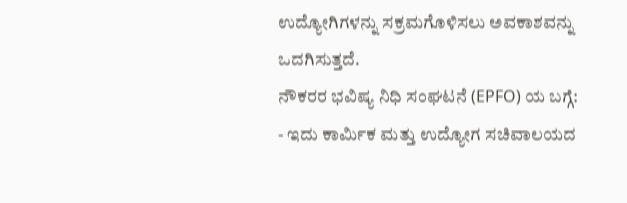ಉದ್ಯೋಗಿಗಳನ್ನು ಸಕ್ರಮಗೊಳಿಸಲು ಅವಕಾಶವನ್ನು ಒದಗಿಸುತ್ತದೆ.
ನೌಕರರ ಭವಿಷ್ಯ ನಿಧಿ ಸಂಘಟನೆ (EPFO) ಯ ಬಗ್ಗೆ:
- ಇದು ಕಾರ್ಮಿಕ ಮತ್ತು ಉದ್ಯೋಗ ಸಚಿವಾಲಯದ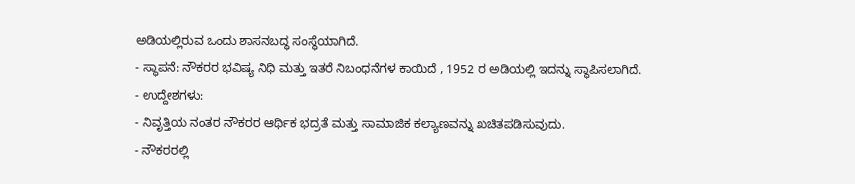ಅಡಿಯಲ್ಲಿರುವ ಒಂದು ಶಾಸನಬದ್ಧ ಸಂಸ್ಥೆಯಾಗಿದೆ.
- ಸ್ಥಾಪನೆ: ನೌಕರರ ಭವಿಷ್ಯ ನಿಧಿ ಮತ್ತು ಇತರೆ ನಿಬಂಧನೆಗಳ ಕಾಯಿದೆ , 1952 ರ ಅಡಿಯಲ್ಲಿ ಇದನ್ನು ಸ್ಥಾಪಿಸಲಾಗಿದೆ.
- ಉದ್ದೇಶಗಳು:
- ನಿವೃತ್ತಿಯ ನಂತರ ನೌಕರರ ಆರ್ಥಿಕ ಭದ್ರತೆ ಮತ್ತು ಸಾಮಾಜಿಕ ಕಲ್ಯಾಣವನ್ನು ಖಚಿತಪಡಿಸುವುದು.
- ನೌಕರರಲ್ಲಿ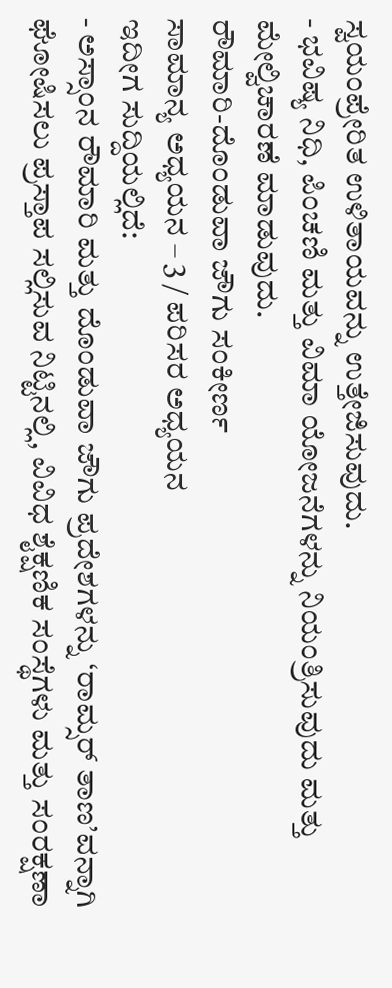ಸ್ವಯಂಪ್ರೇರಿತ ಉಳಿತಾಯವನ್ನು ಉತ್ತೇಜಿಸುವುದು.
- ಭವಿಷ್ಯ ನಿಧಿ, ಪಿಂಚಣಿ ಮತ್ತು ವಿಮಾ ಯೋಜನೆಗಳನ್ನು ನಿಯಂತ್ರಿಸುವುದು ಮತ್ತು ಮೇಲ್ವಿಚಾರಣೆ ಮಾಡುವುದು.
ರೌಮಾರಿ-ದೊಂಡುವಾ ಜೌಗು ಸಂಕೀರ್ಣ
ಸಾಮಾನ್ಯ ಅಧ್ಯಯನ – 3 / ಪರಿಸರ ಅಧ್ಯಯನ
ಇದೀಗ ಸುದ್ದಿಯಲ್ಲಿದೆ:
- ಅಸ್ಸಾಂನ ರೌಮಾರಿ ಮತ್ತು ದೊಂಡುವಾ ಜೌಗು ಪ್ರದೇಶಗಳನ್ನು ‘ರಾಮ್ಸರ್ ತಾಣ’ವನ್ನಾಗಿ ಘೋಷಿಸಲು ಪ್ರಸ್ತಾಪ ಸಲ್ಲಿಸುವ ನಿಟ್ಟಿನಲ್ಲಿ, ವಿವಿಧ ಶೈಕ್ಷಣಿಕ ಸಂಸ್ಥೆಗಳು ಮತ್ತು ಸಂರಕ್ಷಣಾ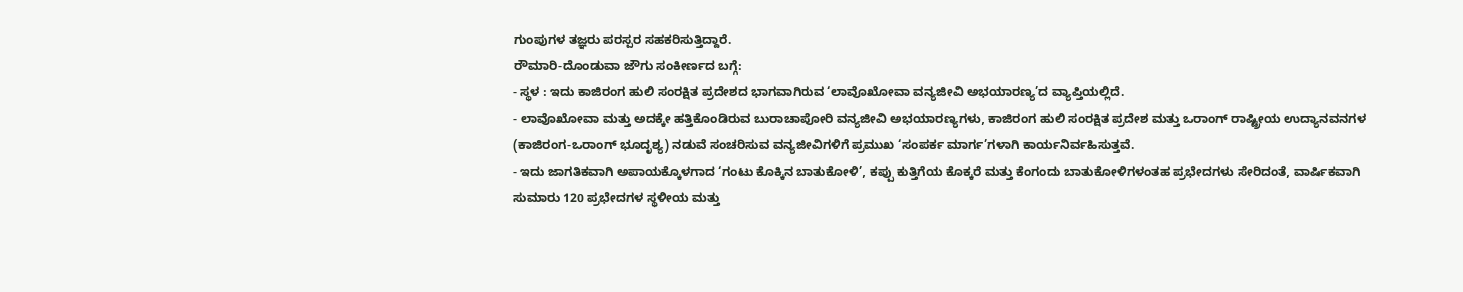ಗುಂಪುಗಳ ತಜ್ಞರು ಪರಸ್ಪರ ಸಹಕರಿಸುತ್ತಿದ್ದಾರೆ.
ರೌಮಾರಿ-ದೊಂಡುವಾ ಜೌಗು ಸಂಕೀರ್ಣದ ಬಗ್ಗೆ:
- ಸ್ಥಳ : ಇದು ಕಾಜಿರಂಗ ಹುಲಿ ಸಂರಕ್ಷಿತ ಪ್ರದೇಶದ ಭಾಗವಾಗಿರುವ ‘ಲಾವೊಖೋವಾ ವನ್ಯಜೀವಿ ಅಭಯಾರಣ್ಯ’ದ ವ್ಯಾಪ್ತಿಯಲ್ಲಿದೆ.
- ಲಾವೊಖೋವಾ ಮತ್ತು ಅದಕ್ಕೇ ಹತ್ತಿಕೊಂಡಿರುವ ಬುರಾಚಾಪೋರಿ ವನ್ಯಜೀವಿ ಅಭಯಾರಣ್ಯಗಳು, ಕಾಜಿರಂಗ ಹುಲಿ ಸಂರಕ್ಷಿತ ಪ್ರದೇಶ ಮತ್ತು ಒರಾಂಗ್ ರಾಷ್ಟ್ರೀಯ ಉದ್ಯಾನವನಗಳ (ಕಾಜಿರಂಗ-ಒರಾಂಗ್ ಭೂದೃಶ್ಯ) ನಡುವೆ ಸಂಚರಿಸುವ ವನ್ಯಜೀವಿಗಳಿಗೆ ಪ್ರಮುಖ ‘ಸಂಪರ್ಕ ಮಾರ್ಗ’ಗಳಾಗಿ ಕಾರ್ಯನಿರ್ವಹಿಸುತ್ತವೆ.
- ಇದು ಜಾಗತಿಕವಾಗಿ ಅಪಾಯಕ್ಕೊಳಗಾದ ‘ಗಂಟು ಕೊಕ್ಕಿನ ಬಾತುಕೋಳಿ’, ಕಪ್ಪು ಕುತ್ತಿಗೆಯ ಕೊಕ್ಕರೆ ಮತ್ತು ಕೆಂಗಂದು ಬಾತುಕೋಳಿಗಳಂತಹ ಪ್ರಭೇದಗಳು ಸೇರಿದಂತೆ, ವಾರ್ಷಿಕವಾಗಿ ಸುಮಾರು 120 ಪ್ರಭೇದಗಳ ಸ್ಥಳೀಯ ಮತ್ತು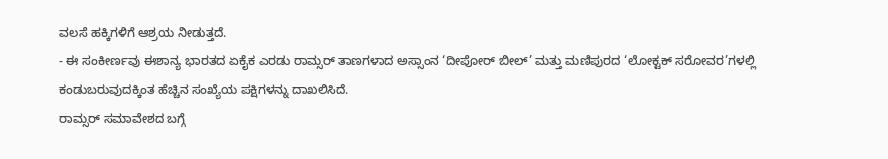ವಲಸೆ ಹಕ್ಕಿಗಳಿಗೆ ಆಶ್ರಯ ನೀಡುತ್ತದೆ.
- ಈ ಸಂಕೀರ್ಣವು ಈಶಾನ್ಯ ಭಾರತದ ಏಕೈಕ ಎರಡು ರಾಮ್ಸರ್ ತಾಣಗಳಾದ ಅಸ್ಸಾಂನ ‘ದೀಪೋರ್ ಬೀಲ್’ ಮತ್ತು ಮಣಿಪುರದ ‘ಲೋಕ್ಟಕ್ ಸರೋವರ’ಗಳಲ್ಲಿ ಕಂಡುಬರುವುದಕ್ಕಿಂತ ಹೆಚ್ಚಿನ ಸಂಖ್ಯೆಯ ಪಕ್ಷಿಗಳನ್ನು ದಾಖಲಿಸಿದೆ.
ರಾಮ್ಸರ್ ಸಮಾವೇಶದ ಬಗ್ಗೆ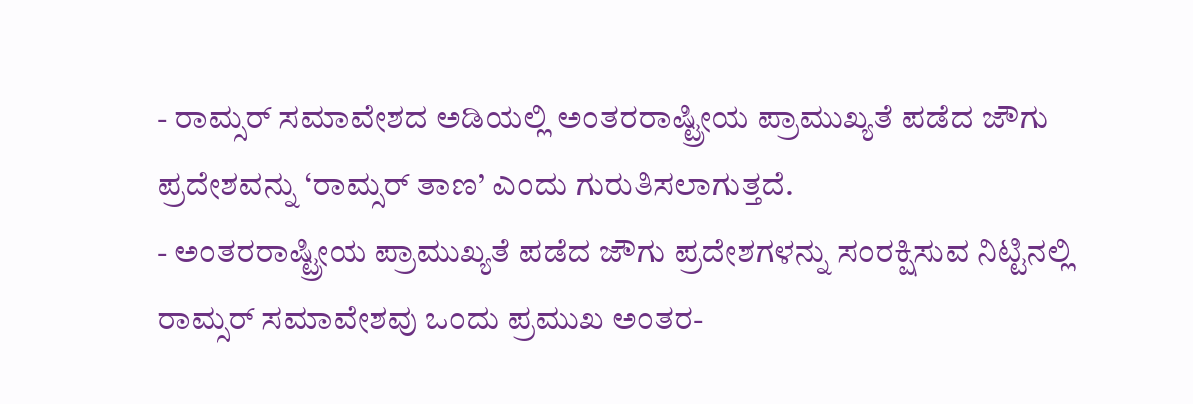- ರಾಮ್ಸರ್ ಸಮಾವೇಶದ ಅಡಿಯಲ್ಲಿ ಅಂತರರಾಷ್ಟ್ರೀಯ ಪ್ರಾಮುಖ್ಯತೆ ಪಡೆದ ಜೌಗು ಪ್ರದೇಶವನ್ನು ‘ರಾಮ್ಸರ್ ತಾಣ’ ಎಂದು ಗುರುತಿಸಲಾಗುತ್ತದೆ.
- ಅಂತರರಾಷ್ಟ್ರೀಯ ಪ್ರಾಮುಖ್ಯತೆ ಪಡೆದ ಜೌಗು ಪ್ರದೇಶಗಳನ್ನು ಸಂರಕ್ಷಿಸುವ ನಿಟ್ಟಿನಲ್ಲಿ ರಾಮ್ಸರ್ ಸಮಾವೇಶವು ಒಂದು ಪ್ರಮುಖ ಅಂತರ-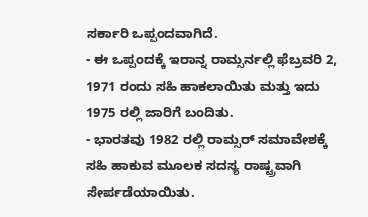ಸರ್ಕಾರಿ ಒಪ್ಪಂದವಾಗಿದೆ.
- ಈ ಒಪ್ಪಂದಕ್ಕೆ ಇರಾನ್ನ ರಾಮ್ಸರ್ನಲ್ಲಿ ಫೆಬ್ರವರಿ 2, 1971 ರಂದು ಸಹಿ ಹಾಕಲಾಯಿತು ಮತ್ತು ಇದು 1975 ರಲ್ಲಿ ಜಾರಿಗೆ ಬಂದಿತು.
- ಭಾರತವು 1982 ರಲ್ಲಿ ರಾಮ್ಸರ್ ಸಮಾವೇಶಕ್ಕೆ ಸಹಿ ಹಾಕುವ ಮೂಲಕ ಸದಸ್ಯ ರಾಷ್ಟ್ರವಾಗಿ ಸೇರ್ಪಡೆಯಾಯಿತು.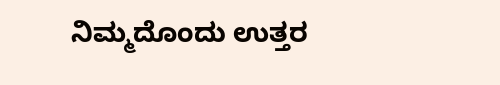ನಿಮ್ಮದೊಂದು ಉತ್ತರ